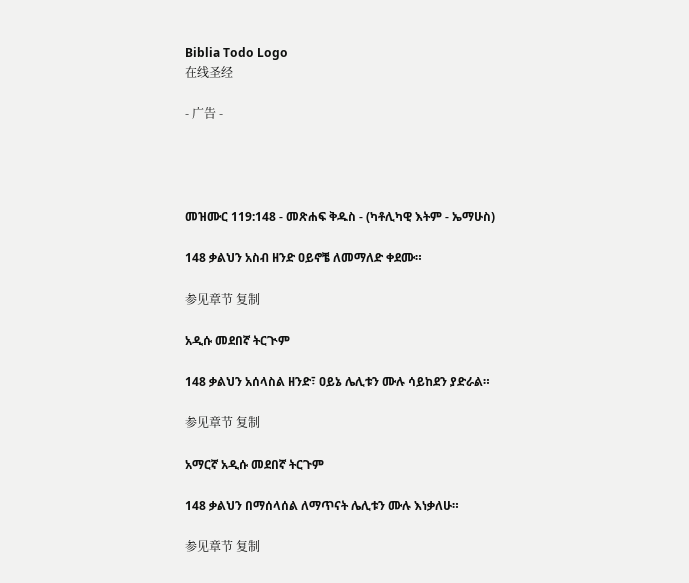Biblia Todo Logo
在线圣经

- 广告 -




መዝሙር 119:148 - መጽሐፍ ቅዱስ - (ካቶሊካዊ እትም - ኤማሁስ)

148 ቃልህን አስብ ዘንድ ዐይኖቼ ለመማለድ ቀደሙ።

参见章节 复制

አዲሱ መደበኛ ትርጒም

148 ቃልህን አሰላስል ዘንድ፣ ዐይኔ ሌሊቱን ሙሉ ሳይከደን ያድራል።

参见章节 复制

አማርኛ አዲሱ መደበኛ ትርጉም

148 ቃልህን በማሰላሰል ለማጥናት ሌሊቱን ሙሉ እነቃለሁ።

参见章节 复制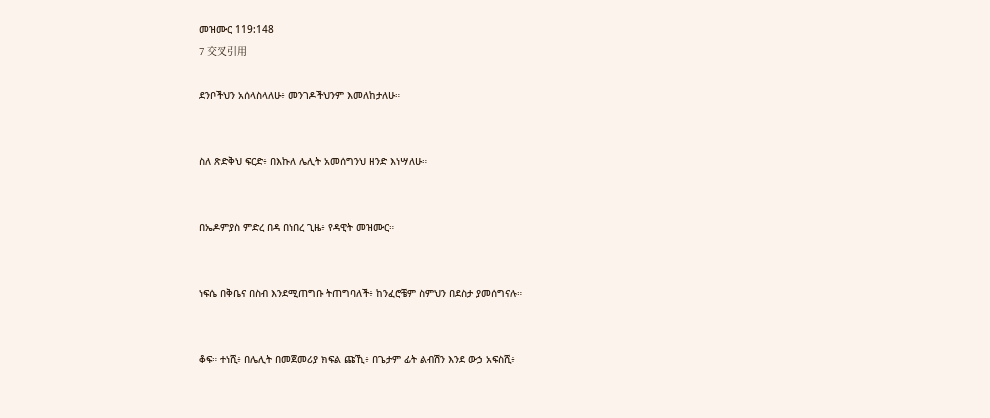መዝሙር 119:148
7 交叉引用

ደንቦችህን አሰላስላለሁ፥ መንገዶችህንም እመለከታለሁ።


ስለ ጽድቅህ ፍርድ፥ በእኩለ ሌሊት አመሰግንህ ዘንድ እነሣለሁ።


በኤዶምያስ ምድረ በዳ በነበረ ጊዜ፥ የዳዊት መዝሙር።


ነፍሴ በቅቤና በስብ እንደሚጠግቡ ትጠግባለች፥ ከንፈሮቼም ስምህን በደስታ ያመሰግናሉ።


ቆፍ። ተነሺ፥ በሌሊት በመጀመሪያ ክፍል ጩኺ፥ በጌታም ፊት ልብሽን እንደ ውኃ አፍስሺ፥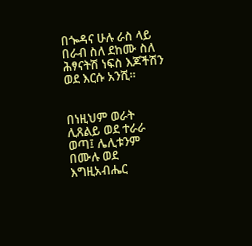በጐዳና ሁሉ ራስ ላይ በራብ ስለ ደከሙ ስለ ሕፃናትሽ ነፍስ እጆችሽን ወደ እርሱ አንሺ።


በነዚህም ወራት ሊጸልይ ወደ ተራራ ወጣ፤ ሌሊቱንም በሙሉ ወደ እግዚአብሔር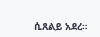ሲጸልይ አደረ።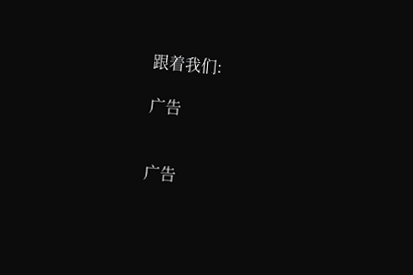跟着我们:

广告


广告